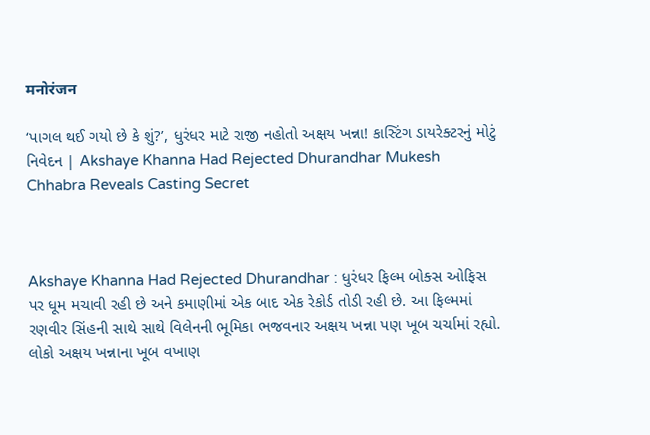मनोरंजन

‘પાગલ થઈ ગયો છે કે શું?’, ધુરંધર માટે રાજી નહોતો અક્ષય ખન્ના! કાસ્ટિંગ ડાયરેક્ટરનું મોટું નિવેદન | Akshaye Khanna Had Rejected Dhurandhar Mukesh Chhabra Reveals Casting Secret



Akshaye Khanna Had Rejected Dhurandhar : ધુરંધર ફિલ્મ બોક્સ ઓફિસ પર ધૂમ મચાવી રહી છે અને કમાણીમાં એક બાદ એક રેકોર્ડ તોડી રહી છે. આ ફિલ્મમાં રણવીર સિંહની સાથે સાથે વિલેનની ભૂમિકા ભજવનાર અક્ષય ખન્ના પણ ખૂબ ચર્ચામાં રહ્યો. લોકો અક્ષય ખન્નાના ખૂબ વખાણ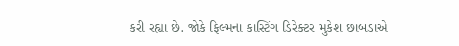કરી રહ્યા છે. જોકે ફિલ્મના કાસ્ટિંગ ડિરેક્ટર મુકેશ છાબડાએ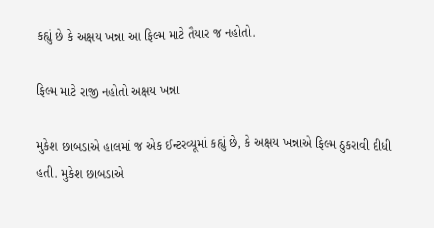કહ્યું છે કે અક્ષય ખન્ના આ ફિલ્મ માટે તૈયાર જ નહોતો.

ફિલ્મ માટે રાજી નહોતો અક્ષય ખન્ના

મુકેશ છાબડાએ હાલમાં જ એક ઈન્ટરવ્યૂમાં કહ્યું છે, કે અક્ષય ખન્નાએ ફિલ્મ ઠુકરાવી દીધી હતી. મુકેશ છાબડાએ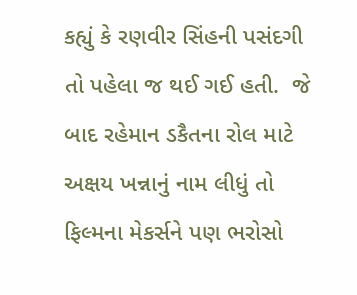કહ્યું કે રણવીર સિંહની પસંદગી તો પહેલા જ થઈ ગઈ હતી.  જે બાદ રહેમાન ડકૈતના રોલ માટે અક્ષય ખન્નાનું નામ લીધું તો ફિલ્મના મેકર્સને પણ ભરોસો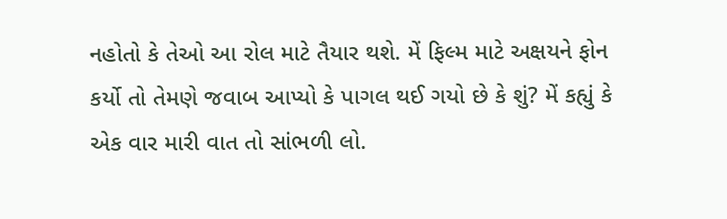નહોતો કે તેઓ આ રોલ માટે તૈયાર થશે. મેં ફિલ્મ માટે અક્ષયને ફોન કર્યો તો તેમણે જવાબ આપ્યો કે પાગલ થઈ ગયો છે કે શું? મેં કહ્યું કે એક વાર મારી વાત તો સાંભળી લો.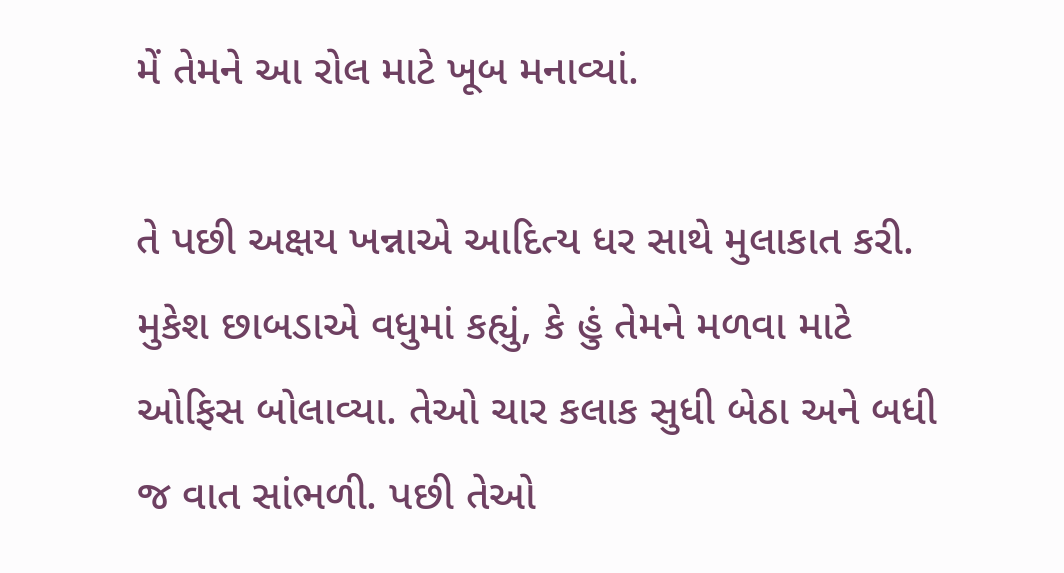મેં તેમને આ રોલ માટે ખૂબ મનાવ્યાં.

તે પછી અક્ષય ખન્નાએ આદિત્ય ધર સાથે મુલાકાત કરી. મુકેશ છાબડાએ વધુમાં કહ્યું, કે હું તેમને મળવા માટે ઓફિસ બોલાવ્યા. તેઓ ચાર કલાક સુધી બેઠા અને બધી જ વાત સાંભળી. પછી તેઓ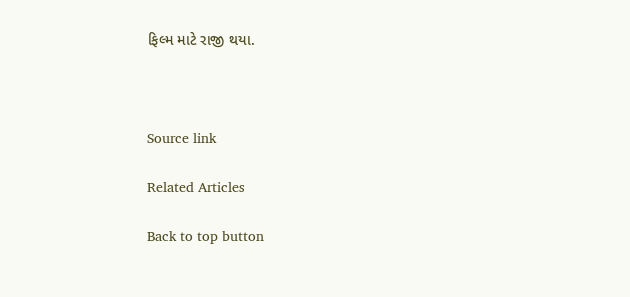ફિલ્મ માટે રાજી થયા.



Source link

Related Articles

Back to top button